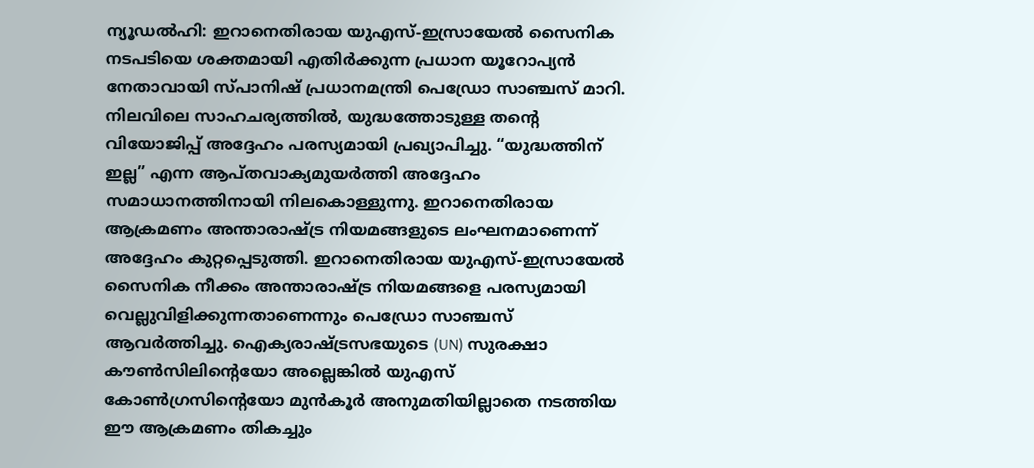ന്യൂഡൽഹി: ഇറാനെതിരായ യുഎസ്-ഇസ്രായേൽ സൈനിക നടപടിയെ ശക്തമായി എതിർക്കുന്ന പ്രധാന യൂറോപ്യൻ നേതാവായി സ്പാനിഷ് പ്രധാനമന്ത്രി പെഡ്രോ സാഞ്ചസ് മാറി. നിലവിലെ സാഹചര്യത്തിൽ, യുദ്ധത്തോടുള്ള തൻ്റെ വിയോജിപ്പ് അദ്ദേഹം പരസ്യമായി പ്രഖ്യാപിച്ചു. “യുദ്ധത്തിന് ഇല്ല” എന്ന ആപ്തവാക്യമുയർത്തി അദ്ദേഹം സമാധാനത്തിനായി നിലകൊള്ളുന്നു. ഇറാനെതിരായ ആക്രമണം അന്താരാഷ്ട്ര നിയമങ്ങളുടെ ലംഘനമാണെന്ന് അദ്ദേഹം കുറ്റപ്പെടുത്തി. ഇറാനെതിരായ യുഎസ്-ഇസ്രായേൽ സൈനിക നീക്കം അന്താരാഷ്ട്ര നിയമങ്ങളെ പരസ്യമായി വെല്ലുവിളിക്കുന്നതാണെന്നും പെഡ്രോ സാഞ്ചസ് ആവർത്തിച്ചു. ഐക്യരാഷ്ട്രസഭയുടെ (UN) സുരക്ഷാ കൗൺസിലിൻ്റെയോ അല്ലെങ്കിൽ യുഎസ് കോൺഗ്രസിൻ്റെയോ മുൻകൂർ അനുമതിയില്ലാതെ നടത്തിയ ഈ ആക്രമണം തികച്ചും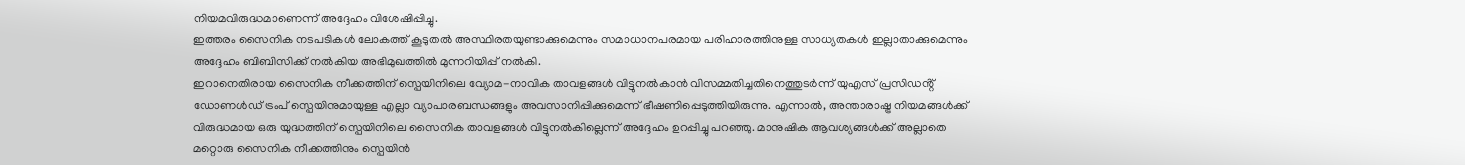നിയമവിരുദ്ധമാണെന്ന് അദ്ദേഹം വിശേഷിപ്പിച്ചു.
ഇത്തരം സൈനിക നടപടികൾ ലോകത്ത് കൂടുതൽ അസ്ഥിരതയുണ്ടാക്കുമെന്നും സമാധാനപരമായ പരിഹാരത്തിനുള്ള സാധ്യതകൾ ഇല്ലാതാക്കുമെന്നും അദ്ദേഹം ബിബിസിക്ക് നൽകിയ അഭിമുഖത്തിൽ മുന്നറിയിപ്പ് നൽകി.
ഇറാനെതിരായ സൈനിക നീക്കത്തിന് സ്പെയിനിലെ വ്യോമ-നാവിക താവളങ്ങൾ വിട്ടുനൽകാൻ വിസമ്മതിച്ചതിനെത്തുടർന്ന് യുഎസ് പ്രസിഡൻ്റ് ഡോണൾഡ് ട്രംപ് സ്പെയിനുമായുള്ള എല്ലാ വ്യാപാരബന്ധങ്ങളും അവസാനിപ്പിക്കുമെന്ന് ഭീഷണിപ്പെടുത്തിയിരുന്നു. എന്നാൽ, അന്താരാഷ്ട്ര നിയമങ്ങൾക്ക് വിരുദ്ധമായ ഒരു യുദ്ധത്തിന് സ്പെയിനിലെ സൈനിക താവളങ്ങൾ വിട്ടുനൽകില്ലെന്ന് അദ്ദേഹം ഉറപ്പിച്ചു പറഞ്ഞു. മാനുഷിക ആവശ്യങ്ങൾക്ക് അല്ലാതെ മറ്റൊരു സൈനിക നീക്കത്തിനും സ്പെയിൻ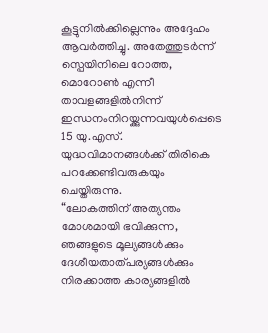കൂട്ടുനിൽക്കില്ലെന്നും അദ്ദേഹം ആവർത്തിച്ചു. അതേത്തുടർന്ന് സ്പെയിനിലെ റോത്ത, മൊറോൺ എന്നീ താവളങ്ങളിൽനിന്ന് ഇന്ധനംനിറയ്ക്കുന്നവയുൾപ്പെടെ 15 യു.എസ്. യുദ്ധവിമാനങ്ങൾക്ക് തിരികെ പറക്കേണ്ടിവരുകയും ചെയ്തിരുന്നു.
“ലോകത്തിന് അത്യന്തം മോശമായി ഭവിക്കുന്ന, ഞങ്ങളുടെ മൂല്യങ്ങൾക്കും ദേശീയതാത്പര്യങ്ങൾക്കും നിരക്കാത്ത കാര്യങ്ങളിൽ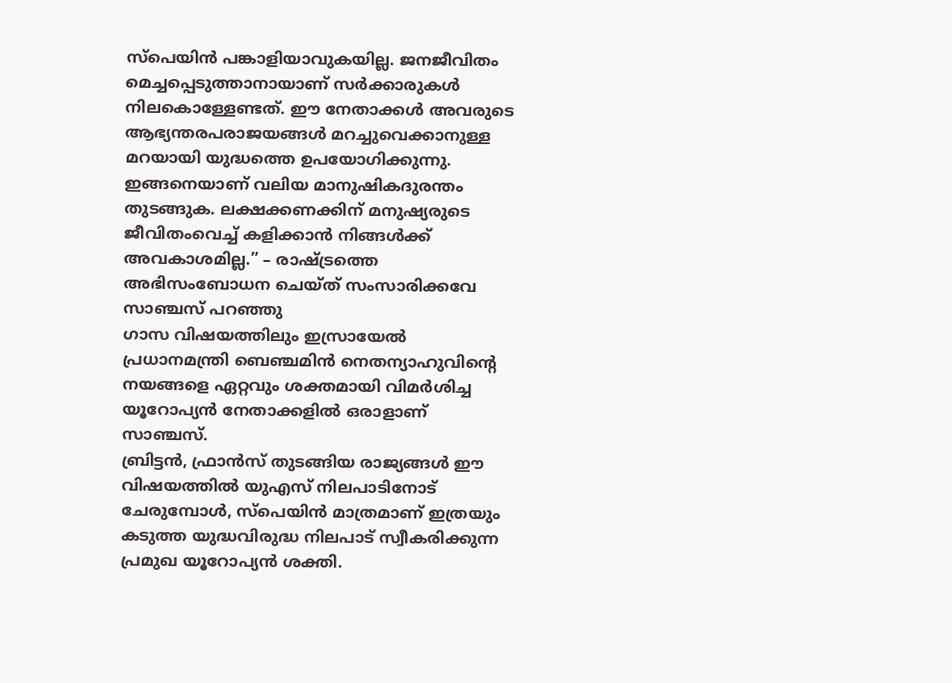സ്പെയിൻ പങ്കാളിയാവുകയില്ല. ജനജീവിതം മെച്ചപ്പെടുത്താനായാണ് സർക്കാരുകൾ നിലകൊള്ളേണ്ടത്. ഈ നേതാക്കൾ അവരുടെ ആഭ്യന്തരപരാജയങ്ങൾ മറച്ചുവെക്കാനുള്ള മറയായി യുദ്ധത്തെ ഉപയോഗിക്കുന്നു. ഇങ്ങനെയാണ് വലിയ മാനുഷികദുരന്തം തുടങ്ങുക. ലക്ഷക്കണക്കിന് മനുഷ്യരുടെ ജീവിതംവെച്ച് കളിക്കാൻ നിങ്ങൾക്ക് അവകാശമില്ല.” – രാഷ്ട്രത്തെ അഭിസംബോധന ചെയ്ത് സംസാരിക്കവേ സാഞ്ചസ് പറഞ്ഞു
ഗാസ വിഷയത്തിലും ഇസ്രായേൽ പ്രധാനമന്ത്രി ബെഞ്ചമിൻ നെതന്യാഹുവിൻ്റെ നയങ്ങളെ ഏറ്റവും ശക്തമായി വിമർശിച്ച യൂറോപ്യൻ നേതാക്കളിൽ ഒരാളാണ് സാഞ്ചസ്.
ബ്രിട്ടൻ, ഫ്രാൻസ് തുടങ്ങിയ രാജ്യങ്ങൾ ഈ വിഷയത്തിൽ യുഎസ് നിലപാടിനോട് ചേരുമ്പോൾ, സ്പെയിൻ മാത്രമാണ് ഇത്രയും കടുത്ത യുദ്ധവിരുദ്ധ നിലപാട് സ്വീകരിക്കുന്ന പ്രമുഖ യൂറോപ്യൻ ശക്തി.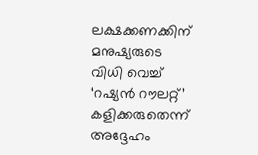ലക്ഷക്കണക്കിന് മനുഷ്യരുടെ വിധി വെച്ച് ‘റഷ്യൻ റൗലറ്റ്’ കളിക്കരുതെന്ന് അദ്ദേഹം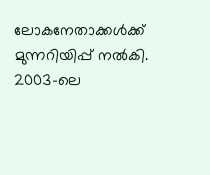ലോകനേതാക്കൾക്ക് മുന്നറിയിപ്പ് നൽകി. 2003-ലെ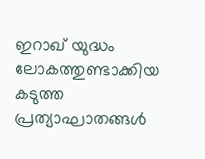ഇറാഖ് യുദ്ധം ലോകത്തുണ്ടാക്കിയ കടുത്ത പ്രത്യാഘാതങ്ങൾ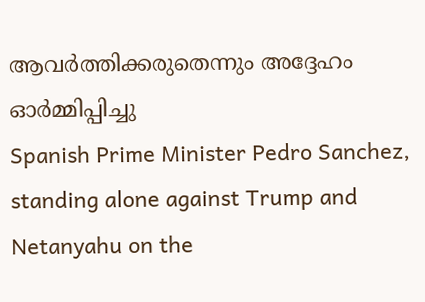ആവർത്തിക്കരുതെന്നും അദ്ദേഹം ഓർമ്മിപ്പിച്ചു
Spanish Prime Minister Pedro Sanchez, standing alone against Trump and Netanyahu on the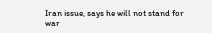Iran issue, says he will not stand for war